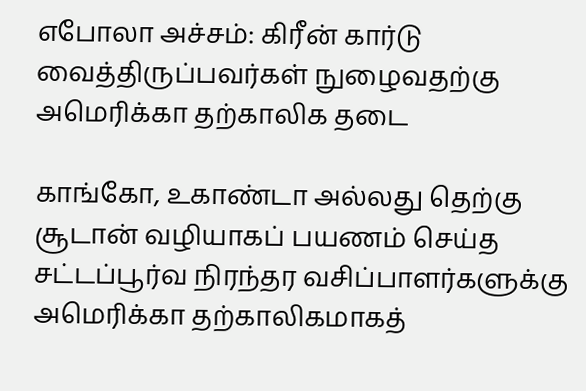எபோலா அச்சம்: கிரீன் கார்டு வைத்திருப்பவர்கள் நுழைவதற்கு அமெரிக்கா தற்காலிக தடை

காங்கோ, உகாண்டா அல்லது தெற்கு சூடான் வழியாகப் பயணம் செய்த சட்டப்பூர்வ நிரந்தர வசிப்பாளர்களுக்கு அமெரிக்கா தற்காலிகமாகத்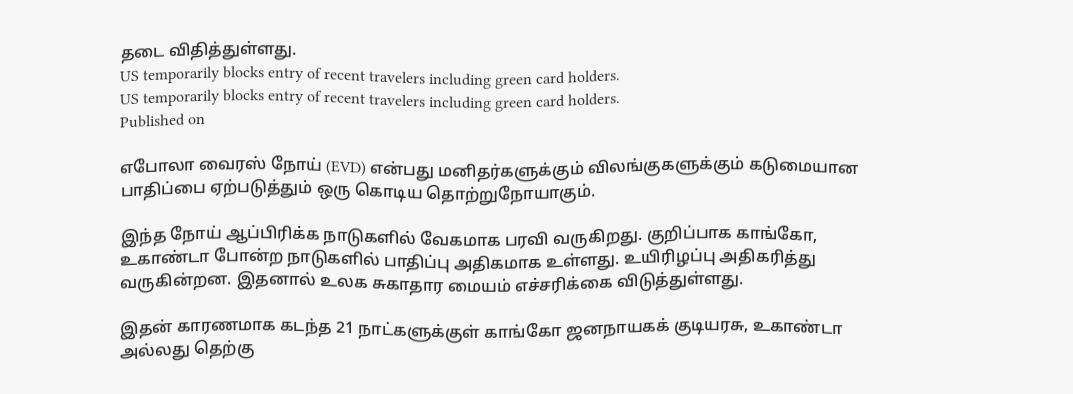தடை விதித்துள்ளது.
US temporarily blocks entry of recent travelers including green card holders.
US temporarily blocks entry of recent travelers including green card holders.
Published on

எபோலா வைரஸ் நோய் (EVD) என்பது மனிதர்களுக்கும் விலங்குகளுக்கும் கடுமையான பாதிப்பை ஏற்படுத்தும் ஒரு கொடிய தொற்றுநோயாகும்.

இந்த நோய் ஆப்பிரிக்க நாடுகளில் வேகமாக பரவி வருகிறது. குறிப்பாக காங்கோ, உகாண்டா போன்ற நாடுகளில் பாதிப்பு அதிகமாக உள்ளது. உயிரிழப்பு அதிகரித்து வருகின்றன. இதனால் உலக சுகாதார மையம் எச்சரிக்கை விடுத்துள்ளது.

இதன் காரணமாக கடந்த 21 நாட்களுக்குள் காங்கோ ஜனநாயகக் குடியரசு, உகாண்டா அல்லது தெற்கு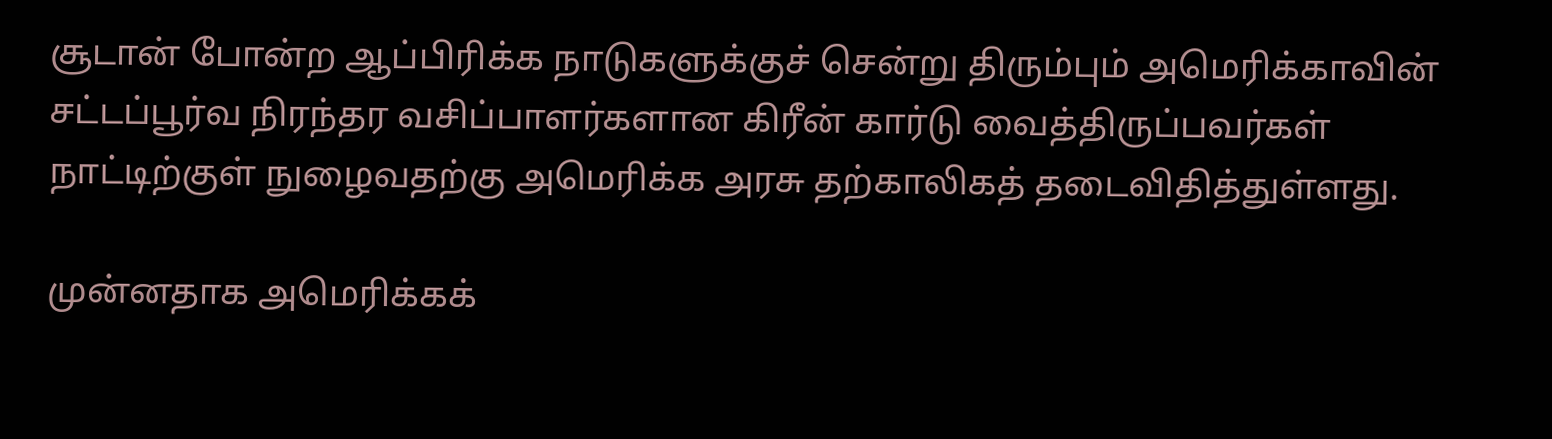சூடான் போன்ற ஆப்பிரிக்க நாடுகளுக்குச் சென்று திரும்பும் அமெரிக்காவின் சட்டப்பூர்வ நிரந்தர வசிப்பாளர்களான கிரீன் கார்டு வைத்திருப்பவர்கள் நாட்டிற்குள் நுழைவதற்கு அமெரிக்க அரசு தற்காலிகத் தடைவிதித்துள்ளது.

முன்னதாக அமெரிக்கக்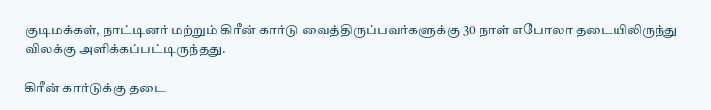குடிமக்கள், நாட்டினர் மற்றும் கிரீன் கார்டு வைத்திருப்பவர்களுக்கு 30 நாள் எபோலா தடையிலிருந்து விலக்கு அளிக்கப்பட்டிருந்தது.

கிரீன் கார்டுக்கு தடை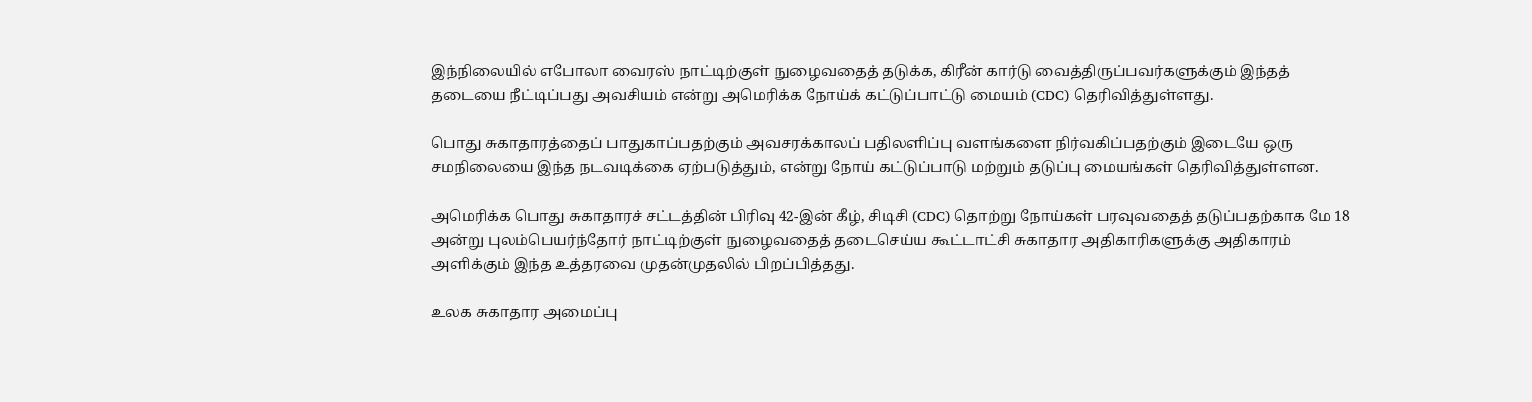இந்நிலையில் எபோலா வைரஸ் நாட்டிற்குள் நுழைவதைத் தடுக்க, கிரீன் கார்டு வைத்திருப்பவர்களுக்கும் இந்தத் தடையை நீட்டிப்பது அவசியம் என்று அமெரிக்க நோய்க் கட்டுப்பாட்டு மையம் (CDC) தெரிவித்துள்ளது.

பொது சுகாதாரத்தைப் பாதுகாப்பதற்கும் அவசரக்காலப் பதிலளிப்பு வளங்களை நிர்வகிப்பதற்கும் இடையே ஒரு சமநிலையை இந்த நடவடிக்கை ஏற்படுத்தும், என்று நோய் கட்டுப்பாடு மற்றும் தடுப்பு மையங்கள் தெரிவித்துள்ளன.

அமெரிக்க பொது சுகாதாரச் சட்டத்தின் பிரிவு 42-இன் கீழ், சிடிசி (CDC) தொற்று நோய்கள் பரவுவதைத் தடுப்பதற்காக மே 18 அன்று புலம்பெயர்ந்தோர் நாட்டிற்குள் நுழைவதைத் தடைசெய்ய கூட்டாட்சி சுகாதார அதிகாரிகளுக்கு அதிகாரம் அளிக்கும் இந்த உத்தரவை முதன்முதலில் பிறப்பித்தது.

உலக சுகாதார அமைப்பு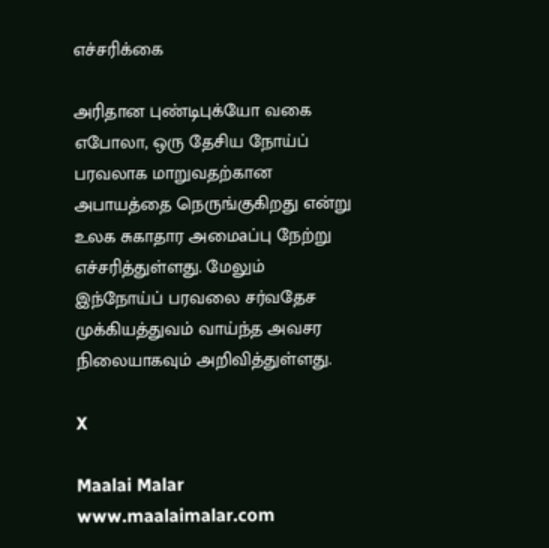எச்சரிக்கை

அரிதான புண்டிபுக்யோ வகை எபோலா, ஒரு தேசிய நோய்ப் பரவலாக மாறுவதற்கான அபாயத்தை நெருங்குகிறது என்று உலக சுகாதார அமைaப்பு நேற்று எச்சரித்துள்ளது. மேலும் இந்நோய்ப் பரவலை சர்வதேச முக்கியத்துவம் வாய்ந்த அவசர நிலையாகவும் அறிவித்துள்ளது.

X

Maalai Malar
www.maalaimalar.com